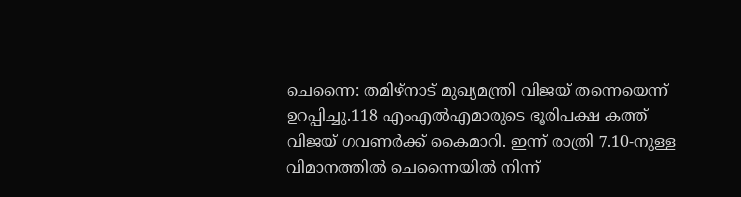ചെന്നൈ: തമിഴ്നാട് മുഖ്യമന്ത്രി വിജയ് തന്നെയെന്ന് ഉറപ്പിച്ചു.118 എംഎൽഎമാരുടെ ഭൂരിപക്ഷ കത്ത് വിജയ് ഗവണർക്ക് കൈമാറി. ഇന്ന് രാത്രി 7.10-നുള്ള വിമാനത്തിൽ ചെന്നൈയിൽ നിന്ന്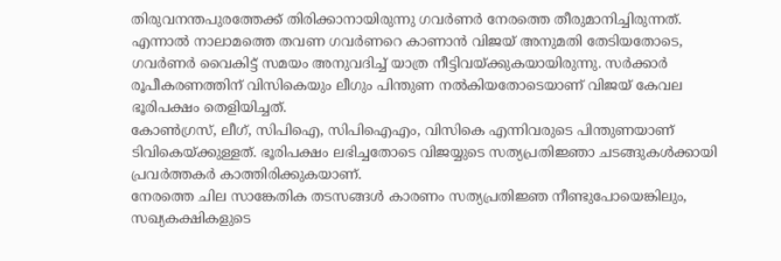തിരുവനന്തപുരത്തേക്ക് തിരിക്കാനായിരുന്നു ഗവർണർ നേരത്തെ തീരുമാനിച്ചിരുന്നത്.
എന്നാൽ നാലാമത്തെ തവണ ഗവർണറെ കാണാൻ വിജയ് അനുമതി തേടിയതോടെ, ഗവർണർ വൈകിട്ട് സമയം അനുവദിച്ച് യാത്ര നീട്ടിവയ്ക്കുകയായിരുന്നു. സർക്കാർ രൂപീകരണത്തിന് വിസികെയും ലീഗും പിന്തുണ നൽകിയതോടെയാണ് വിജയ് കേവല ഭൂരിപക്ഷം തെളിയിച്ചത്.
കോൺഗ്രസ്, ലീഗ്, സിപിഐ, സിപിഐഎം, വിസികെ എന്നിവരുടെ പിന്തുണയാണ് ടിവികെയ്ക്കുള്ളത്. ഭൂരിപക്ഷം ലഭിച്ചതോടെ വിജയ്യുടെ സത്യപ്രതിജ്ഞാ ചടങ്ങുകൾക്കായി പ്രവർത്തകർ കാത്തിരിക്കുകയാണ്.
നേരത്തെ ചില സാങ്കേതിക തടസങ്ങൾ കാരണം സത്യപ്രതിജ്ഞ നീണ്ടുപോയെങ്കിലും, സഖ്യകക്ഷികളുടെ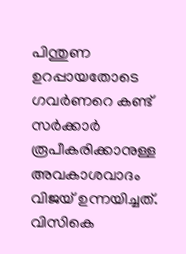പിന്തുണ ഉറപ്പായതോടെ ഗവർണറെ കണ്ട് സർക്കാർ രൂപീകരിക്കാനുള്ള അവകാശവാദം വിജയ് ഉന്നയിച്ചത്. വിസികെ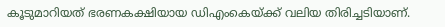കൂടുമാറിയത് ഭരണകക്ഷിയായ ഡിഎംകെയ്ക്ക് വലിയ തിരിച്ചടിയാണ്.